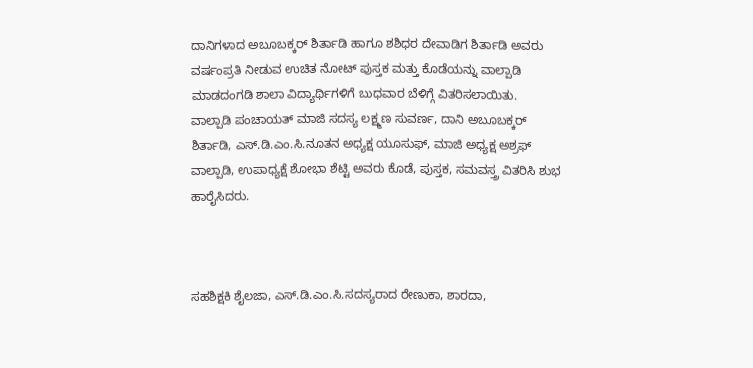ದಾನಿಗಳಾದ ಅಬೂಬಕ್ಕರ್ ಶಿರ್ತಾಡಿ ಹಾಗೂ ಶಶಿಧರ ದೇವಾಡಿಗ ಶಿರ್ತಾಡಿ ಅವರು ವರ್ಷಂಪ್ರತಿ ನೀಡುವ ಉಚಿತ ನೋಟ್ ಪುಸ್ತಕ ಮತ್ತು ಕೊಡೆಯನ್ನು ವಾಲ್ಪಾಡಿ ಮಾಡದಂಗಡಿ ಶಾಲಾ ವಿದ್ಯಾರ್ಥಿಗಳಿಗೆ ಬುಧವಾರ ಬೆಳಿಗ್ಗೆ ವಿತರಿಸಲಾಯಿತು.
ವಾಲ್ಪಾಡಿ ಪಂಚಾಯತ್ ಮಾಜಿ ಸದಸ್ಯ ಲಕ್ಷ್ಮಣ ಸುವರ್ಣ, ದಾನಿ ಅಬೂಬಕ್ಕರ್ ಶಿರ್ತಾಡಿ, ಎಸ್.ಡಿ.ಎಂ.ಸಿ.ನೂತನ ಅಧ್ಯಕ್ಷ ಯೂಸುಫ್, ಮಾಜಿ ಅಧ್ಯಕ್ಷ ಅಶ್ರಫ್ ವಾಲ್ಪಾಡಿ, ಉಪಾಧ್ಯಕ್ಷೆ ಶೋಭಾ ಶೆಟ್ಟಿ ಅವರು ಕೊಡೆ, ಪುಸ್ತಕ, ಸಮವಸ್ತ್ರ ವಿತರಿಸಿ ಶುಭ ಹಾರೈಸಿದರು.



ಸಹಶಿಕ್ಷಕಿ ಶೈಲಜಾ, ಎಸ್.ಡಿ.ಎಂ.ಸಿ.ಸದಸ್ಯರಾದ ರೇಣುಕಾ, ಶಾರದಾ,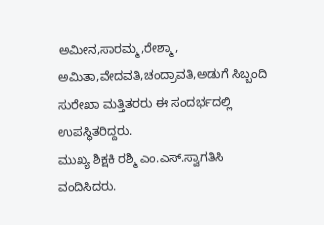ಅಮೀನ,ಸಾರಮ್ಮ,ರೇಶ್ಮಾ, ಅಮಿತಾ,ವೇದವತಿ,ಚಂದ್ರಾವತಿ,ಅಡುಗೆ ಸಿಬ್ಬಂದಿ ಸುರೇಖಾ ಮತ್ತಿತರರು ಈ ಸಂದರ್ಭದಲ್ಲಿ ಉಪಸ್ಥಿತರಿದ್ದರು.
ಮುಖ್ಯ ಶಿಕ್ಷಕಿ ರಶ್ಮಿ ಎಂ.ಎಸ್.ಸ್ವಾಗತಿಸಿ ವಂದಿಸಿದರು.